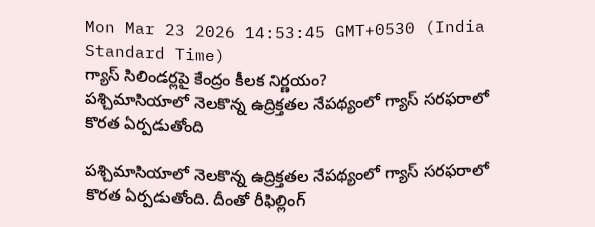Mon Mar 23 2026 14:53:45 GMT+0530 (India Standard Time)
గ్యాస్ సిలిండర్లపై కేంద్రం కీలక నిర్ణయం?
పశ్చిమాసియాలో నెలకొన్న ఉద్రిక్తతల నేపథ్యంలో గ్యాస్ సరఫరాలో కొరత ఏర్పడుతోంది

పశ్చిమాసియాలో నెలకొన్న ఉద్రిక్తతల నేపథ్యంలో గ్యాస్ సరఫరాలో కొరత ఏర్పడుతోంది. దీంతో రీఫిల్లింగ్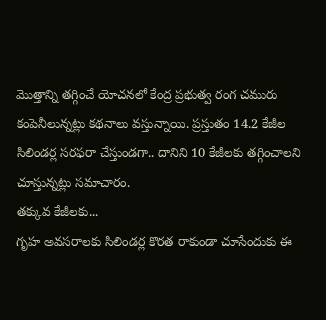మొత్తాన్ని తగ్గించే యోచనలో కేంద్ర ప్రభుత్వ రంగ చమురు కంపెనీలున్నట్లు కథనాలు వస్తున్నాయి. ప్రస్తుతం 14.2 కేజీల సిలిండర్ల సరఫరా చేస్తుండగా.. దానిని 10 కేజీలకు తగ్గించాలని చూస్తున్నట్లు సమాచారం.
తక్కువ కేజీలకు...
గృహ అవసరాలకు సిలిండర్ల కొరత రాకుండా చూసేందుకు ఈ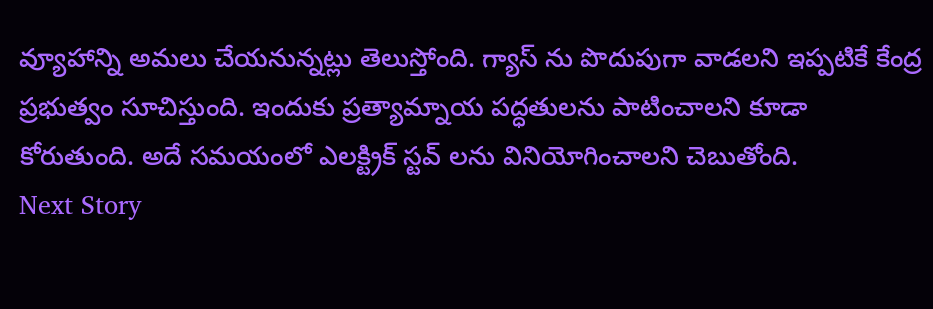వ్యూహాన్ని అమలు చేయనున్నట్లు తెలుస్తోంది. గ్యాస్ ను పొదుపుగా వాడలని ఇప్పటికే కేంద్ర ప్రభుత్వం సూచిస్తుంది. ఇందుకు ప్రత్యామ్నాయ పద్ధతులను పాటించాలని కూడా కోరుతుంది. అదే సమయంలో ఎలక్ట్రిక్ స్టవ్ లను వినియోగించాలని చెబుతోంది.
Next Story